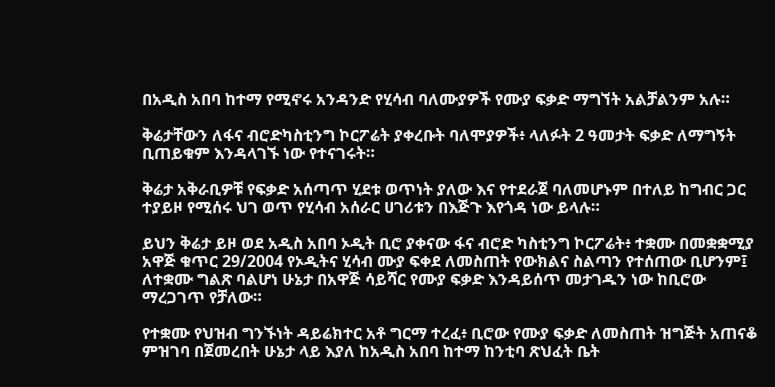በአዲስ አበባ ከተማ የሚኖሩ አንዳንድ የሂሳብ ባለሙያዎች የሙያ ፍቃድ ማግኘት አልቻልንም አሉ።

ቅሬታቸውን ለፋና ብሮድካስቲንግ ኮርፖሬት ያቀረቡት ባለሞያዎች፥ ላለፉት 2 ዓመታት ፍቃድ ለማግኝት ቢጠይቁም እንዳላገኙ ነው የተናገሩት።

ቅሬታ አቅራቢዎቹ የፍቃድ አሰጣጥ ሂደቱ ወጥነት ያለው እና የተደራጀ ባለመሆኑም በተለይ ከግብር ጋር ተያይዞ የሚሰሩ ህገ ወጥ የሂሳብ አሰራር ሀገሪቱን በእጅጉ እየጎዳ ነው ይላሉ።

ይህን ቅሬታ ይዞ ወደ አዲስ አበባ ኦዲት ቢሮ ያቀናው ፋና ብሮድ ካስቲንግ ኮርፖሬት፥ ተቋሙ በመቋቋሚያ አዋጅ ቁጥር 29/2004 የኦዲትና ሂሳብ ሙያ ፍቀደ ለመስጠት የውክልና ስልጣን የተሰጠው ቢሆንም፤ ለተቋሙ ግልጽ ባልሆነ ሁኔታ በአዋጅ ሳይሻር የሙያ ፍቃድ እንዳይሰጥ መታገዱን ነው ከቢሮው ማረጋገጥ የቻለው።

የተቋሙ የህዝብ ግንኙነት ዳይሬክተር አቶ ግርማ ተረፈ፥ ቢሮው የሙያ ፍቃድ ለመስጠት ዝግጅት አጠናቆ ምዝገባ በጀመረበት ሁኔታ ላይ እያለ ከአዲስ አበባ ከተማ ከንቲባ ጽህፈት ቤት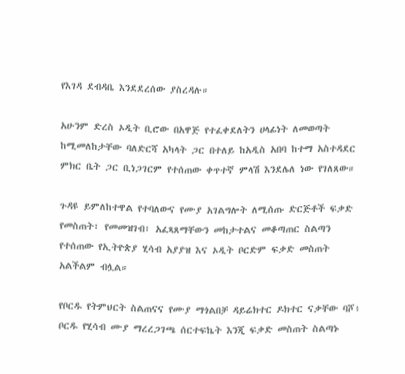የእገዳ ደብዳቤ እንደደረሰው ያስረዳሉ።

አሁንም ድረስ ኦዲት ቢሮው በአዋጅ የተፈቀደለትን ሀላፊነት ለመወጣት ከሚመለከታቸው ባለድርሻ አካላት ጋር በተለይ ከአዲስ አበባ ከተማ አስተዳደር ምክር ቤት ጋር ቢነጋገርም የተሰጠው ቀጥተኛ ምላሽ እንደሌለ ነው የገለጸው።

ጉዳዩ ይምለከተዋል የተባለውና የሙያ አገልግሎት ለሚሰጡ ድርጅቶች ፍቃድ የመስጠት፣ የመመዝገብ፣ አፈጻጸማቸውን መከታተልና መቆጣጠር ስልጣን የተሰጠው የኢትዮጵያ ሂሳብ አያያዝ እና ኦዲት ቦርድም ፍቃድ መስጠት አልችልም ብሏል።

የቦርዱ የትምህርት ስልጠናና የሙያ ማጎልበቻ ዳይሬክተር ዶክተር ናቃቸው ባሾ፥ ቦርዱ የሂሳብ ሙያ ማረረጋገጫ ሰርተፍኬት እንጂ ፍቃድ መስጠት ስልጣኑ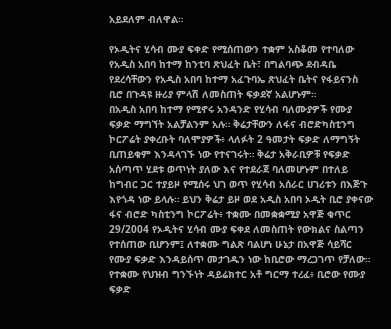አይደለም ብለዋል።

የኦዲትና ሂሳብ ሙያ ፍቀድ የሚሰጠውን ተቋም አስቆመ የተባለው የአዲስ አበባ ከተማ ከንቲባ ጽህፈት ቤት፣ በግልባጭ ደብዳቤ የደረሳቸውን የአዲስ አበባ ከተማ አፈጉባኤ ጽህፈት ቤትና የፋይናንስ ቢሮ በጉዳዩ ዙሪያ ምላሽ ለመስጠት ፍቃደኛ አልሆኑም።
በአዲስ አበባ ከተማ የሚኖሩ አንዳንድ የሂሳብ ባለሙያዎች የሙያ ፍቃድ ማግኘት አልቻልንም አሉ። ቅሬታቸውን ለፋና ብሮድካስቲንግ ኮርፖሬት ያቀረቡት ባለሞያዎች፥ ላለፉት 2 ዓመታት ፍቃድ ለማግኝት ቢጠይቁም እንዳላገኙ ነው የተናገሩት። ቅሬታ አቅራቢዎቹ የፍቃድ አሰጣጥ ሂደቱ ወጥነት ያለው እና የተደራጀ ባለመሆኑም በተለይ ከግብር ጋር ተያይዞ የሚሰሩ ህገ ወጥ የሂሳብ አሰራር ሀገሪቱን በእጅጉ እየጎዳ ነው ይላሉ። ይህን ቅሬታ ይዞ ወደ አዲስ አበባ ኦዲት ቢሮ ያቀናው ፋና ብሮድ ካስቲንግ ኮርፖሬት፥ ተቋሙ በመቋቋሚያ አዋጅ ቁጥር 29/2004 የኦዲትና ሂሳብ ሙያ ፍቀደ ለመስጠት የውክልና ስልጣን የተሰጠው ቢሆንም፤ ለተቋሙ ግልጽ ባልሆነ ሁኔታ በአዋጅ ሳይሻር የሙያ ፍቃድ እንዳይሰጥ መታገዱን ነው ከቢሮው ማረጋገጥ የቻለው። የተቋሙ የህዝብ ግንኙነት ዳይሬክተር አቶ ግርማ ተረፈ፥ ቢሮው የሙያ ፍቃድ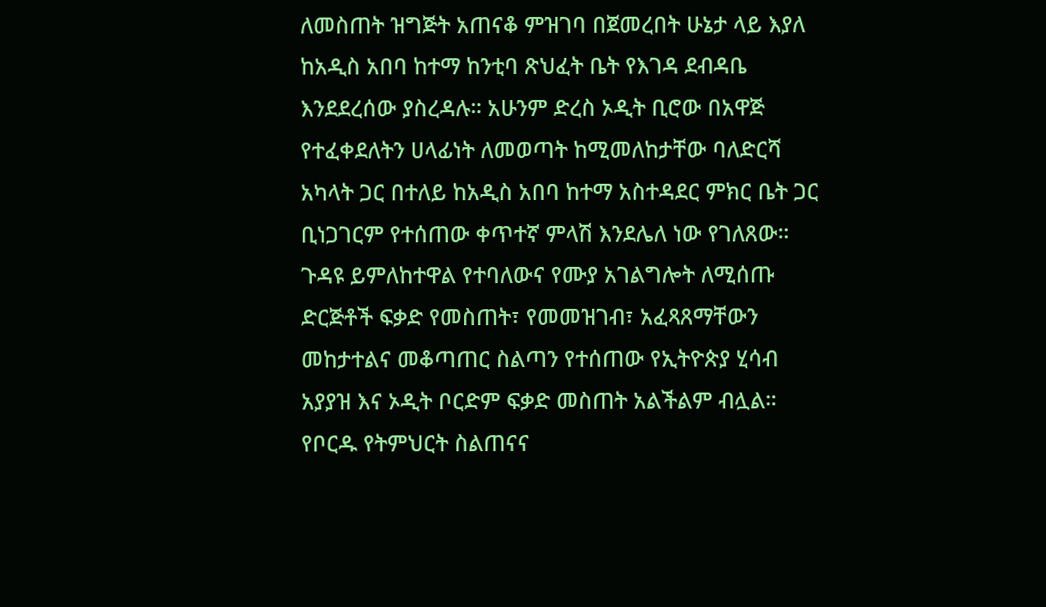ለመስጠት ዝግጅት አጠናቆ ምዝገባ በጀመረበት ሁኔታ ላይ እያለ ከአዲስ አበባ ከተማ ከንቲባ ጽህፈት ቤት የእገዳ ደብዳቤ እንደደረሰው ያስረዳሉ። አሁንም ድረስ ኦዲት ቢሮው በአዋጅ የተፈቀደለትን ሀላፊነት ለመወጣት ከሚመለከታቸው ባለድርሻ አካላት ጋር በተለይ ከአዲስ አበባ ከተማ አስተዳደር ምክር ቤት ጋር ቢነጋገርም የተሰጠው ቀጥተኛ ምላሽ እንደሌለ ነው የገለጸው። ጉዳዩ ይምለከተዋል የተባለውና የሙያ አገልግሎት ለሚሰጡ ድርጅቶች ፍቃድ የመስጠት፣ የመመዝገብ፣ አፈጻጸማቸውን መከታተልና መቆጣጠር ስልጣን የተሰጠው የኢትዮጵያ ሂሳብ አያያዝ እና ኦዲት ቦርድም ፍቃድ መስጠት አልችልም ብሏል። የቦርዱ የትምህርት ስልጠናና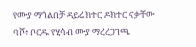የሙያ ማጎልበቻ ዳይሬክተር ዶክተር ናቃቸው ባሾ፥ ቦርዱ የሂሳብ ሙያ ማረረጋገጫ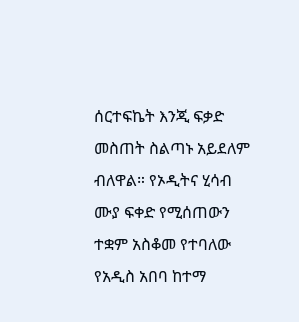ሰርተፍኬት እንጂ ፍቃድ መስጠት ስልጣኑ አይደለም ብለዋል። የኦዲትና ሂሳብ ሙያ ፍቀድ የሚሰጠውን ተቋም አስቆመ የተባለው የአዲስ አበባ ከተማ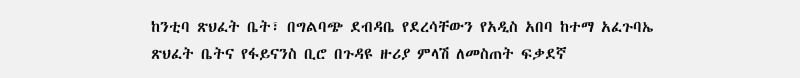ከንቲባ ጽህፈት ቤት፣ በግልባጭ ደብዳቤ የደረሳቸውን የአዲስ አበባ ከተማ አፈጉባኤ ጽህፈት ቤትና የፋይናንስ ቢሮ በጉዳዩ ዙሪያ ምላሽ ለመስጠት ፍቃደኛ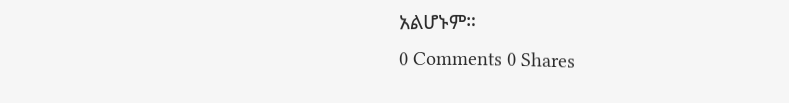አልሆኑም።
0 Comments 0 Shares